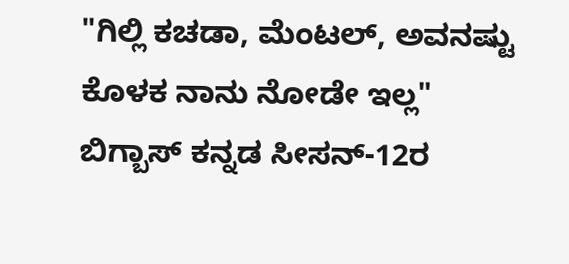"ಗಿಲ್ಲಿ ಕಚಡಾ, ಮೆಂಟಲ್, ಅವನಷ್ಟು ಕೊಳಕ ನಾನು ನೋಡೇ ಇಲ್ಲ"
ಬಿಗ್ಬಾಸ್ ಕನ್ನಡ ಸೀಸನ್-12ರ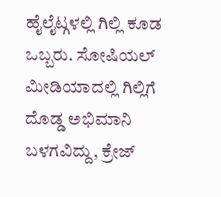ಹೈಲೈಟ್ಗಳಲ್ಲಿ ಗಿಲ್ಲಿ ಕೂಡ ಒಬ್ಬರು. ಸೋಷಿಯಲ್ ಮೀಡಿಯಾದಲ್ಲಿ ಗಿಲ್ಲಿಗೆ ದೊಡ್ಡ ಅಭಿಮಾನಿ ಬಳಗವಿದ್ದು, ಕ್ರೇಜ್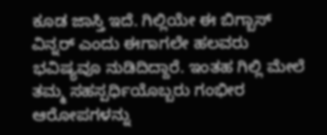ಕೂಡ ಜಾಸ್ತಿ ಇದೆ. ಗಿಲ್ಲಿಯೇ ಈ ಬಿಗ್ಬಾಸ್ ವಿನ್ನರ್ ಎಂದು ಈಗಾಗಲೇ ಹಲವರು ಭವಿಷ್ಯವೂ ನುಡಿದಿದ್ದಾರೆ. ಇಂತಹ ಗಿಲ್ಲಿ ಮೇಲೆ ತಮ್ಮ ಸಹಸ್ಪರ್ಧಿಯೊಬ್ಬರು ಗಂಭೀರ ಆರೋಪಗಳನ್ನು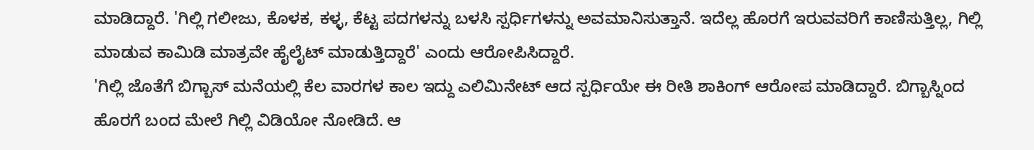ಮಾಡಿದ್ದಾರೆ. 'ಗಿಲ್ಲಿ ಗಲೀಜು, ಕೊಳಕ, ಕಳ್ಳ, ಕೆಟ್ಟ ಪದಗಳನ್ನು ಬಳಸಿ ಸ್ಪರ್ಧಿಗಳನ್ನು ಅವಮಾನಿಸುತ್ತಾನೆ. ಇದೆಲ್ಲ ಹೊರಗೆ ಇರುವವರಿಗೆ ಕಾಣಿಸುತ್ತಿಲ್ಲ, ಗಿಲ್ಲಿ ಮಾಡುವ ಕಾಮಿಡಿ ಮಾತ್ರವೇ ಹೈಲೈಟ್ ಮಾಡುತ್ತಿದ್ದಾರೆ' ಎಂದು ಆರೋಪಿಸಿದ್ದಾರೆ.
'ಗಿಲ್ಲಿ ಜೊತೆಗೆ ಬಿಗ್ಬಾಸ್ ಮನೆಯಲ್ಲಿ ಕೆಲ ವಾರಗಳ ಕಾಲ ಇದ್ದು ಎಲಿಮಿನೇಟ್ ಆದ ಸ್ಪರ್ಧಿಯೇ ಈ ರೀತಿ ಶಾಕಿಂಗ್ ಆರೋಪ ಮಾಡಿದ್ದಾರೆ. ಬಿಗ್ಬಾಸ್ನಿಂದ ಹೊರಗೆ ಬಂದ ಮೇಲೆ ಗಿಲ್ಲಿ ವಿಡಿಯೋ ನೋಡಿದೆ. ಆ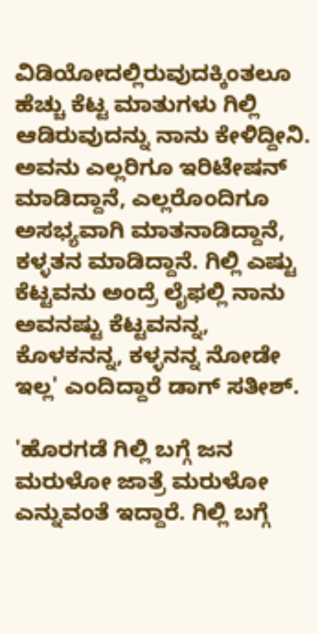ವಿಡಿಯೋದಲ್ಲಿರುವುದಕ್ಕಿಂತಲೂ ಹೆಚ್ಚು ಕೆಟ್ಟ ಮಾತುಗಳು ಗಿಲ್ಲಿ ಆಡಿರುವುದನ್ನು ನಾನು ಕೇಳಿದ್ದೀನಿ. ಅವನು ಎಲ್ಲರಿಗೂ ಇರಿಟೇಷನ್ ಮಾಡಿದ್ದಾನೆ, ಎಲ್ಲರೊಂದಿಗೂ ಅಸಭ್ಯವಾಗಿ ಮಾತನಾಡಿದ್ದಾನೆ, ಕಳ್ಳತನ ಮಾಡಿದ್ದಾನೆ. ಗಿಲ್ಲಿ ಎಷ್ಟು ಕೆಟ್ಟವನು ಅಂದ್ರೆ ಲೈಫಲ್ಲಿ ನಾನು ಅವನಷ್ಟು ಕೆಟ್ಟವನನ್ನ, ಕೊಳಕನನ್ನ, ಕಳ್ಳನನ್ನ ನೋಡೇ ಇಲ್ಲ' ಎಂದಿದ್ದಾರೆ ಡಾಗ್ ಸತೀಶ್.

'ಹೊರಗಡೆ ಗಿಲ್ಲಿ ಬಗ್ಗೆ ಜನ ಮರುಳೋ ಜಾತ್ರೆ ಮರುಳೋ ಎನ್ನುವಂತೆ ಇದ್ದಾರೆ. ಗಿಲ್ಲಿ ಬಗ್ಗೆ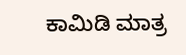ಕಾಮಿಡಿ ಮಾತ್ರ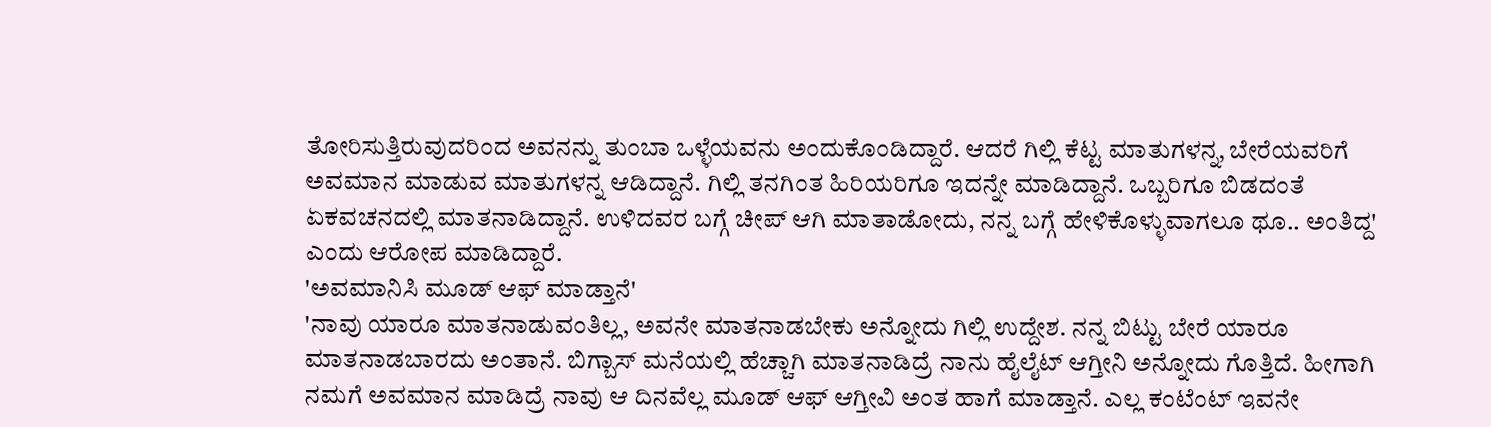ತೋರಿಸುತ್ತಿರುವುದರಿಂದ ಅವನನ್ನು ತುಂಬಾ ಒಳ್ಳೆಯವನು ಅಂದುಕೊಂಡಿದ್ದಾರೆ. ಆದರೆ ಗಿಲ್ಲಿ ಕೆಟ್ಟ ಮಾತುಗಳನ್ನ, ಬೇರೆಯವರಿಗೆ ಅವಮಾನ ಮಾಡುವ ಮಾತುಗಳನ್ನ ಆಡಿದ್ದಾನೆ. ಗಿಲ್ಲಿ ತನಗಿಂತ ಹಿರಿಯರಿಗೂ ಇದನ್ನೇ ಮಾಡಿದ್ದಾನೆ. ಒಬ್ಬರಿಗೂ ಬಿಡದಂತೆ ಏಕವಚನದಲ್ಲಿ ಮಾತನಾಡಿದ್ದಾನೆ. ಉಳಿದವರ ಬಗ್ಗೆ ಚೀಪ್ ಆಗಿ ಮಾತಾಡೋದು, ನನ್ನ ಬಗ್ಗೆ ಹೇಳಿಕೊಳ್ಳುವಾಗಲೂ ಥೂ.. ಅಂತಿದ್ದ' ಎಂದು ಆರೋಪ ಮಾಡಿದ್ದಾರೆ.
'ಅವಮಾನಿಸಿ ಮೂಡ್ ಆಫ್ ಮಾಡ್ತಾನೆ'
'ನಾವು ಯಾರೂ ಮಾತನಾಡುವಂತಿಲ್ಲ, ಅವನೇ ಮಾತನಾಡಬೇಕು ಅನ್ನೋದು ಗಿಲ್ಲಿ ಉದ್ದೇಶ. ನನ್ನ ಬಿಟ್ಟು ಬೇರೆ ಯಾರೂ ಮಾತನಾಡಬಾರದು ಅಂತಾನೆ. ಬಿಗ್ಬಾಸ್ ಮನೆಯಲ್ಲಿ ಹೆಚ್ಚಾಗಿ ಮಾತನಾಡಿದ್ರೆ ನಾನು ಹೈಲೈಟ್ ಆಗ್ತೀನಿ ಅನ್ನೋದು ಗೊತ್ತಿದೆ. ಹೀಗಾಗಿ ನಮಗೆ ಅವಮಾನ ಮಾಡಿದ್ರೆ ನಾವು ಆ ದಿನವೆಲ್ಲ ಮೂಡ್ ಆಫ್ ಆಗ್ತೀವಿ ಅಂತ ಹಾಗೆ ಮಾಡ್ತಾನೆ. ಎಲ್ಲ ಕಂಟೆಂಟ್ ಇವನೇ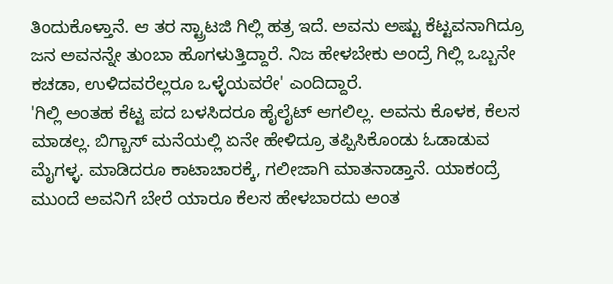ತಿಂದುಕೊಳ್ತಾನೆ. ಆ ತರ ಸ್ಟ್ರಾಟಜಿ ಗಿಲ್ಲಿ ಹತ್ರ ಇದೆ. ಅವನು ಅಷ್ಟು ಕೆಟ್ಟವನಾಗಿದ್ರೂ ಜನ ಅವನನ್ನೇ ತುಂಬಾ ಹೊಗಳುತ್ತಿದ್ದಾರೆ. ನಿಜ ಹೇಳಬೇಕು ಅಂದ್ರೆ ಗಿಲ್ಲಿ ಒಬ್ಬನೇ ಕಚಡಾ, ಉಳಿದವರೆಲ್ಲರೂ ಒಳ್ಳೆಯವರೇ' ಎಂದಿದ್ದಾರೆ.
'ಗಿಲ್ಲಿ ಅಂತಹ ಕೆಟ್ಟ ಪದ ಬಳಸಿದರೂ ಹೈಲೈಟ್ ಆಗಲಿಲ್ಲ. ಅವನು ಕೊಳಕ, ಕೆಲಸ ಮಾಡಲ್ಲ. ಬಿಗ್ಬಾಸ್ ಮನೆಯಲ್ಲಿ ಏನೇ ಹೇಳಿದ್ರೂ ತಪ್ಪಿಸಿಕೊಂಡು ಓಡಾಡುವ ಮೈಗಳ್ಳ. ಮಾಡಿದರೂ ಕಾಟಾಚಾರಕ್ಕೆ, ಗಲೀಜಾಗಿ ಮಾತನಾಡ್ತಾನೆ. ಯಾಕಂದ್ರೆ ಮುಂದೆ ಅವನಿಗೆ ಬೇರೆ ಯಾರೂ ಕೆಲಸ ಹೇಳಬಾರದು ಅಂತ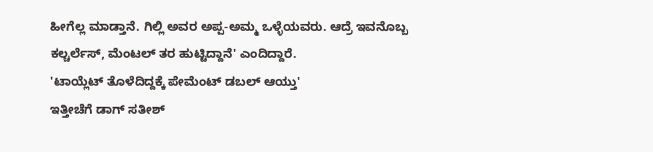ಹೀಗೆಲ್ಲ ಮಾಡ್ತಾನೆ. ಗಿಲ್ಲಿ ಅವರ ಅಪ್ಪ-ಅಮ್ಮ ಒಳ್ಳೆಯವರು. ಆದ್ರೆ ಇವನೊಬ್ಬ ಕಲ್ಚರ್ಲೆಸ್, ಮೆಂಟಲ್ ತರ ಹುಟ್ಟಿದ್ದಾನೆ' ಎಂದಿದ್ದಾರೆ.
'ಟಾಯ್ಲೆಟ್ ತೊಳೆದಿದ್ದಕ್ಕೆ ಪೇಮೆಂಟ್ ಡಬಲ್ ಆಯ್ತು'
ಇತ್ತೀಚೆಗೆ ಡಾಗ್ ಸತೀಶ್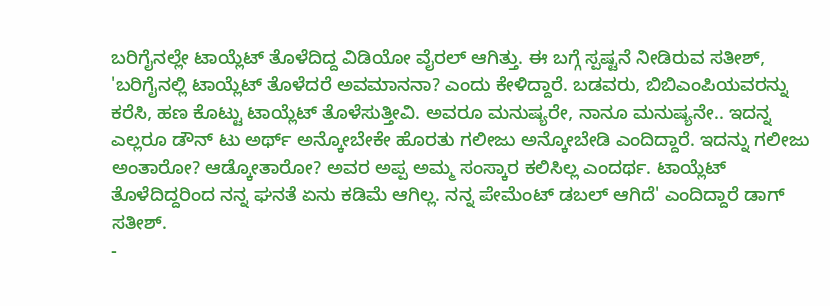ಬರಿಗೈನಲ್ಲೇ ಟಾಯ್ಲೆಟ್ ತೊಳೆದಿದ್ದ ವಿಡಿಯೋ ವೈರಲ್ ಆಗಿತ್ತು. ಈ ಬಗ್ಗೆ ಸ್ಪಷ್ಟನೆ ನೀಡಿರುವ ಸತೀಶ್, 'ಬರಿಗೈನಲ್ಲಿ ಟಾಯ್ಲೆಟ್ ತೊಳೆದರೆ ಅವಮಾನನಾ? ಎಂದು ಕೇಳಿದ್ದಾರೆ. ಬಡವರು, ಬಿಬಿಎಂಪಿಯವರನ್ನು ಕರೆಸಿ, ಹಣ ಕೊಟ್ಟು ಟಾಯ್ಲೆಟ್ ತೊಳೆಸುತ್ತೀವಿ. ಅವರೂ ಮನುಷ್ಯರೇ, ನಾನೂ ಮನುಷ್ಯನೇ.. ಇದನ್ನ ಎಲ್ಲರೂ ಡೌನ್ ಟು ಅರ್ಥ್ ಅನ್ಕೋಬೇಕೇ ಹೊರತು ಗಲೀಜು ಅನ್ಕೋಬೇಡಿ ಎಂದಿದ್ದಾರೆ. ಇದನ್ನು ಗಲೀಜು ಅಂತಾರೋ? ಆಡ್ಕೋತಾರೋ? ಅವರ ಅಪ್ಪ ಅಮ್ಮ ಸಂಸ್ಕಾರ ಕಲಿಸಿಲ್ಲ ಎಂದರ್ಥ. ಟಾಯ್ಲೆಟ್ ತೊಳೆದಿದ್ದರಿಂದ ನನ್ನ ಘನತೆ ಏನು ಕಡಿಮೆ ಆಗಿಲ್ಲ. ನನ್ನ ಪೇಮೆಂಟ್ ಡಬಲ್ ಆಗಿದೆ' ಎಂದಿದ್ದಾರೆ ಡಾಗ್ ಸತೀಶ್.
-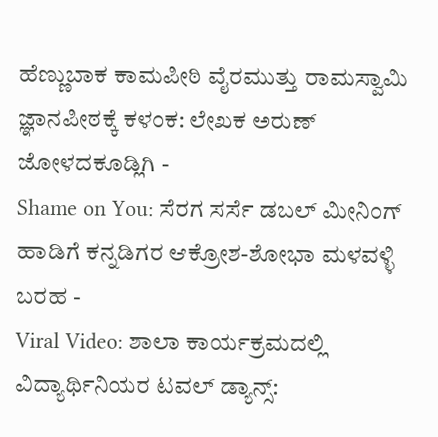ಹೆಣ್ಣುಬಾಕ ಕಾಮಪೀಠಿ ವೈರಮುತ್ತು ರಾಮಸ್ವಾಮಿ ಜ್ಞಾನಪೀಠಕ್ಕೆ ಕಳಂಕ: ಲೇಖಕ ಅರುಣ್ ಜೋಳದಕೂಡ್ಲಿಗಿ -
Shame on You: ಸೆರಗ ಸರ್ಸೆ ಡಬಲ್ ಮೀನಿಂಗ್ ಹಾಡಿಗೆ ಕನ್ನಡಿಗರ ಆಕ್ರೋಶ-ಶೋಭಾ ಮಳವಳ್ಳಿ ಬರಹ -
Viral Video: ಶಾಲಾ ಕಾರ್ಯಕ್ರಮದಲ್ಲಿ ವಿದ್ಯಾರ್ಥಿನಿಯರ ಟವಲ್ ಡ್ಯಾನ್ಸ್: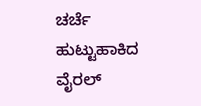ಚರ್ಚೆ ಹುಟ್ಟುಹಾಕಿದ ವೈರಲ್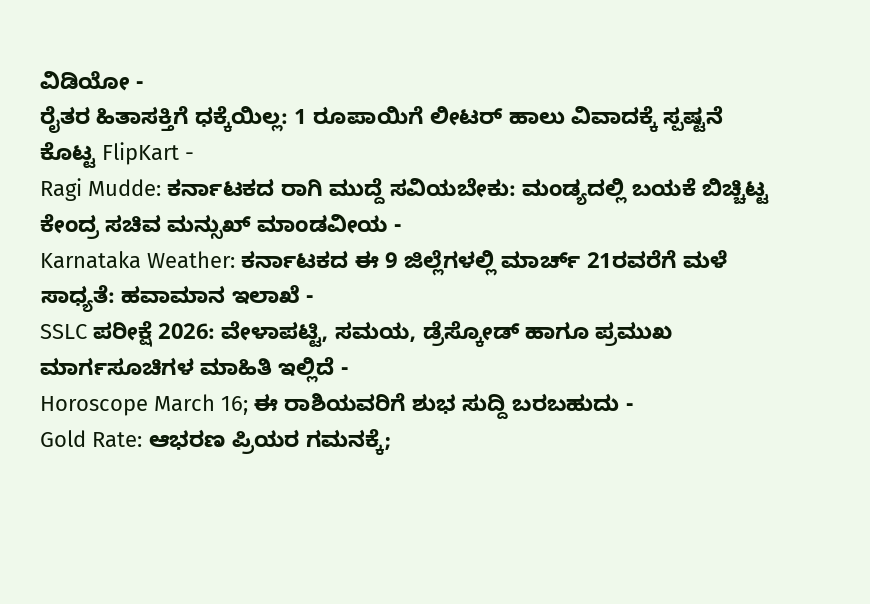ವಿಡಿಯೋ -
ರೈತರ ಹಿತಾಸಕ್ತಿಗೆ ಧಕ್ಕೆಯಿಲ್ಲ: 1 ರೂಪಾಯಿಗೆ ಲೀಟರ್ ಹಾಲು ವಿವಾದಕ್ಕೆ ಸ್ಪಷ್ಟನೆ ಕೊಟ್ಟ FlipKart -
Ragi Mudde: ಕರ್ನಾಟಕದ ರಾಗಿ ಮುದ್ದೆ ಸವಿಯಬೇಕು: ಮಂಡ್ಯದಲ್ಲಿ ಬಯಕೆ ಬಿಚ್ಚಿಟ್ಟ ಕೇಂದ್ರ ಸಚಿವ ಮನ್ಸುಖ್ ಮಾಂಡವೀಯ -
Karnataka Weather: ಕರ್ನಾಟಕದ ಈ 9 ಜಿಲ್ಲೆಗಳಲ್ಲಿ ಮಾರ್ಚ್ 21ರವರೆಗೆ ಮಳೆ ಸಾಧ್ಯತೆ: ಹವಾಮಾನ ಇಲಾಖೆ -
SSLC ಪರೀಕ್ಷೆ 2026: ವೇಳಾಪಟ್ಟಿ, ಸಮಯ, ಡ್ರೆಸ್ಕೋಡ್ ಹಾಗೂ ಪ್ರಮುಖ ಮಾರ್ಗಸೂಚಿಗಳ ಮಾಹಿತಿ ಇಲ್ಲಿದೆ -
Horoscope March 16; ಈ ರಾಶಿಯವರಿಗೆ ಶುಭ ಸುದ್ದಿ ಬರಬಹುದು -
Gold Rate: ಆಭರಣ ಪ್ರಿಯರ ಗಮನಕ್ಕೆ;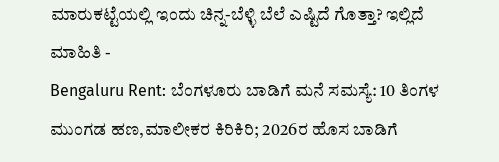ಮಾರುಕಟ್ಟೆಯಲ್ಲಿ ಇಂದು ಚಿನ್ನ-ಬೆಳ್ಳಿ ಬೆಲೆ ಎಷ್ಟಿದೆ ಗೊತ್ತಾ? ಇಲ್ಲಿದೆ ಮಾಹಿತಿ -
Bengaluru Rent: ಬೆಂಗಳೂರು ಬಾಡಿಗೆ ಮನೆ ಸಮಸ್ಯೆ: 10 ತಿಂಗಳ ಮುಂಗಡ ಹಣ,ಮಾಲೀಕರ ಕಿರಿಕಿರಿ; 2026ರ ಹೊಸ ಬಾಡಿಗೆ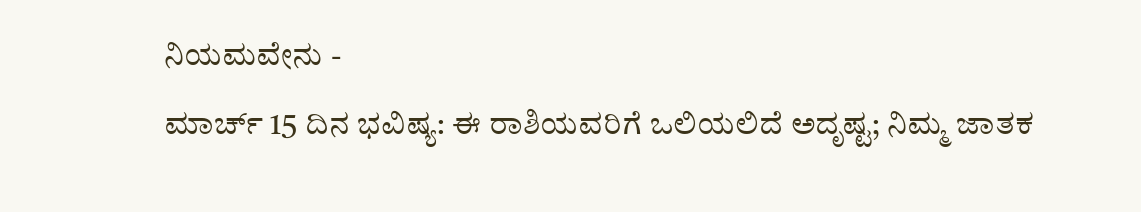ನಿಯಮವೇನು -
ಮಾರ್ಚ್ 15 ದಿನ ಭವಿಷ್ಯ: ಈ ರಾಶಿಯವರಿಗೆ ಒಲಿಯಲಿದೆ ಅದೃಷ್ಟ; ನಿಮ್ಮ ಜಾತಕ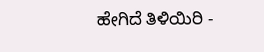ಹೇಗಿದೆ ತಿಳಿಯಿರಿ -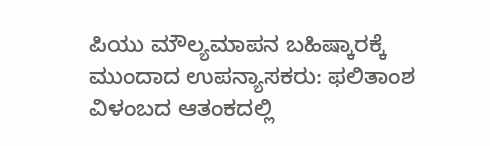ಪಿಯು ಮೌಲ್ಯಮಾಪನ ಬಹಿಷ್ಕಾರಕ್ಕೆ ಮುಂದಾದ ಉಪನ್ಯಾಸಕರು: ಫಲಿತಾಂಶ ವಿಳಂಬದ ಆತಂಕದಲ್ಲಿ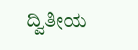ದ್ವಿತೀಯ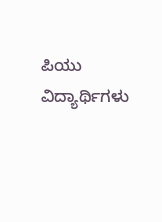ಪಿಯು ವಿದ್ಯಾರ್ಥಿಗಳು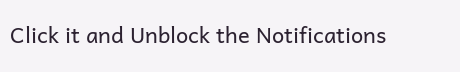Click it and Unblock the Notifications